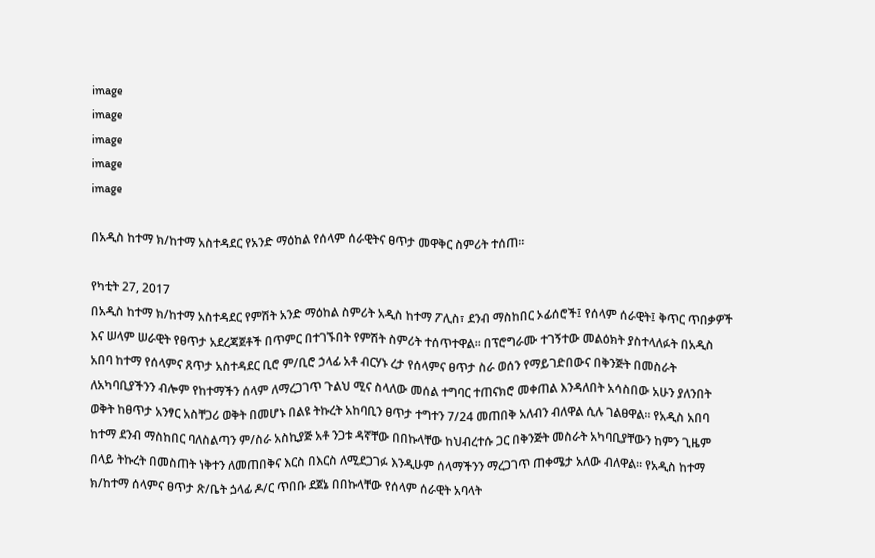image
image
image
image
image

በአዲስ ከተማ ክ/ከተማ አስተዳደር የአንድ ማዕከል የሰላም ሰራዊትና ፀጥታ መዋቅር ስምሪት ተሰጠ።

የካቲት 27, 2017
በአዲስ ከተማ ክ/ከተማ አስተዳደር የምሽት አንድ ማዕከል ስምሪት አዲስ ከተማ ፖሊስ፣ ደንብ ማስከበር ኦፊሰሮች፤ የሰላም ሰራዊት፤ ቅጥር ጥበቃዎች እና ሠላም ሠራዊት የፀጥታ አደረጃጀቶች በጥምር በተገኙበት የምሽት ስምሪት ተሰጥተዋል። በፕሮግራሙ ተገኝተው መልዕክት ያስተላለፉት በአዲስ አበባ ከተማ የሰላምና ጸጥታ አስተዳደር ቢሮ ም/ቢሮ ኃላፊ አቶ ብርሃኑ ረታ የሰላምና ፀጥታ ስራ ወሰን የማይገድበውና በቅንጅት በመስራት ለአካባቢያችንን ብሎም የከተማችን ሰላም ለማረጋገጥ ጉልህ ሚና ስላለው መሰል ተግባር ተጠናክሮ መቀጠል እንዳለበት አሳስበው አሁን ያለንበት ወቅት ከፀጥታ አንፃር አስቸጋሪ ወቅት በመሆኑ በልዩ ትኩረት አከባቢን ፀጥታ ተግተን 7/24 መጠበቅ አለብን ብለዋል ሲሉ ገልፀዋል። የአዲስ አበባ ከተማ ደንብ ማስከበር ባለስልጣን ም/ስራ አስኪያጅ አቶ ንጋቱ ዳኛቸው በበኩላቸው ከህብረተሱ ጋር በቅንጅት መስራት አካባቢያቸውን ከምን ጊዜም በላይ ትኩረት በመስጠት ነቅተን ለመጠበቅና እርስ በእርስ ለሚደጋገፉ እንዲሁም ሰላማችንን ማረጋገጥ ጠቀሜታ አለው ብለዋል። የአዲስ ከተማ ክ/ከተማ ሰላምና ፀጥታ ጽ/ቤት ጏላፊ ዶ/ር ጥበቡ ደጀኔ በበኩላቸው የሰላም ሰራዊት አባላት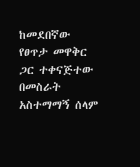ከመደበኛው የፀጥታ መዋቅር ጋር ተቀናጅተው በመስራት አስተማማኝ ሰላም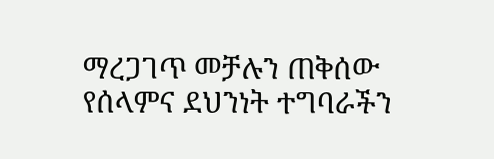ማረጋገጥ መቻሉን ጠቅሰው የሰላምና ደህንነት ተግባራችን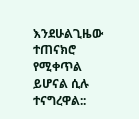እንደሁልጊዜው ተጠናክሮ የሚቀጥል ይሆናል ሲሉ ተናግረዋል::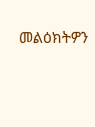መልዕክትዎን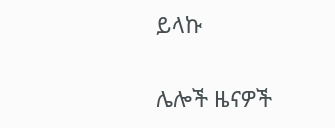ይላኩ

ሌሎች ዜናዎች